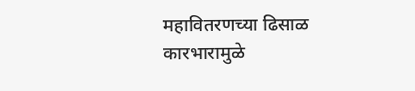महावितरणच्या ढिसाळ कारभारामुळे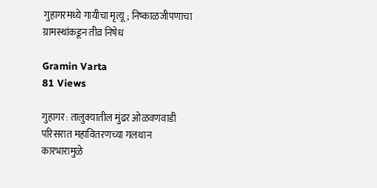गुहागरमध्ये गायीचा मृत्यू; निष्काळजीपणाचा ग्रामस्थांकडून तीव्र निषेध

Gramin Varta
81 Views

गुहागर: तालुक्यातील मुंढर ओळवणवाडी परिसरात महावितरणच्या गलथान कारभारामुळे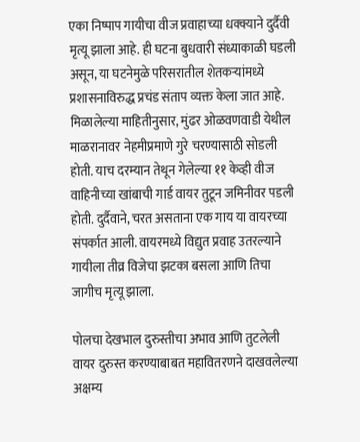एका निष्पाप गायीचा वीज प्रवाहाच्या धक्क्याने दुर्दैवी मृत्यू झाला आहे. ही घटना बुधवारी संध्याकाळी घडली असून, या घटनेमुळे परिसरातील शेतकऱ्यांमध्ये प्रशासनाविरुद्ध प्रचंड संताप व्यक्त केला जात आहे. मिळालेल्या माहितीनुसार, मुंढर ओळवणवाडी येथील माळरानावर नेहमीप्रमाणे गुरे चरण्यासाठी सोडली होती. याच दरम्यान तेथून गेलेल्या ११ केव्ही वीज वाहिनीच्या खांबाची गार्ड वायर तुटून जमिनीवर पडली होती. दुर्दैवाने, चरत असताना एक गाय या वायरच्या संपर्कात आली. वायरमध्ये विद्युत प्रवाह उतरल्याने गायीला तीव्र विजेचा झटका बसला आणि तिचा जागीच मृत्यू झाला.

पोलचा देखभाल दुरुस्तीचा अभाव आणि तुटलेली वायर दुरुस्त करण्याबाबत महावितरणने दाखवलेल्या अक्षम्य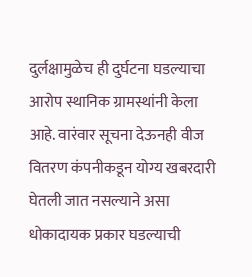दुर्लक्षामुळेच ही दुर्घटना घडल्याचा आरोप स्थानिक ग्रामस्थांनी केला आहे. वारंवार सूचना देऊनही वीज वितरण कंपनीकडून योग्य खबरदारी घेतली जात नसल्याने असा धोकादायक प्रकार घडल्याची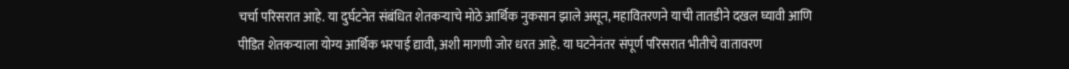चर्चा परिसरात आहे. या दुर्घटनेत संबंधित शेतकऱ्याचे मोठे आर्थिक नुकसान झाले असून, महावितरणने याची तातडीने दखल घ्यावी आणि पीडित शेतकऱ्याला योग्य आर्थिक भरपाई द्यावी, अशी मागणी जोर धरत आहे. या घटनेनंतर संपूर्ण परिसरात भीतीचे वातावरण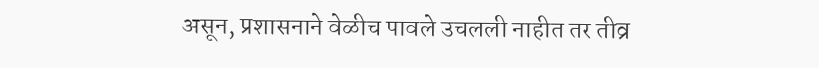असून, प्रशासनाने वेळीच पावले उचलली नाहीत तर तीव्र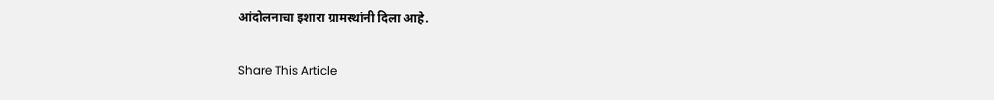आंदोलनाचा इशारा ग्रामस्थांनी दिला आहे.

Share This Article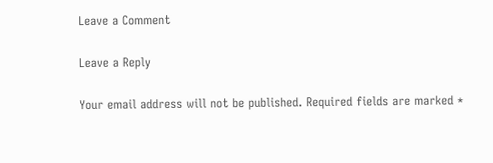Leave a Comment

Leave a Reply

Your email address will not be published. Required fields are marked *